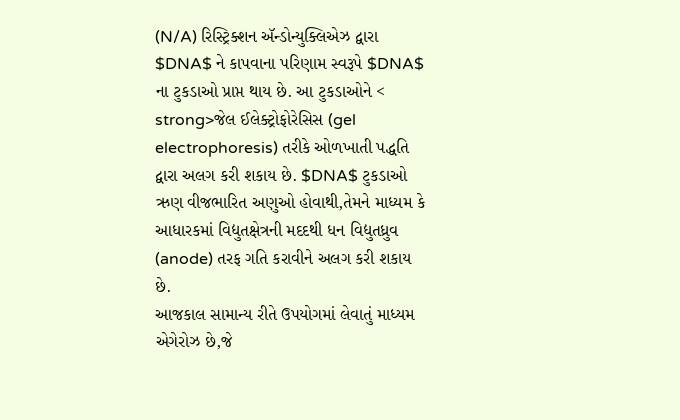(N/A) રિસ્ટ્રિક્શન ઍન્ડોન્યુક્લિએઝ દ્વારા $DNA$ ને કાપવાના પરિણામ સ્વરૂપે $DNA$ ના ટુકડાઓ પ્રાપ્ત થાય છે. આ ટુકડાઓને < strong>જેલ ઈલેક્ટ્રોફોરેસિસ (gel electrophoresis) તરીકે ઓળખાતી પદ્ધતિ દ્વારા અલગ કરી શકાય છે. $DNA$ ટુકડાઓ ઋણ વીજભારિત અણુઓ હોવાથી,તેમને માધ્યમ કે આધારકમાં વિદ્યુતક્ષેત્રની મદદથી ધન વિદ્યુતધ્રુવ (anode) તરફ ગતિ કરાવીને અલગ કરી શકાય છે.
આજકાલ સામાન્ય રીતે ઉપયોગમાં લેવાતું માધ્યમ એગેરોઝ છે,જે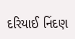દરિયાઈ નિંદણ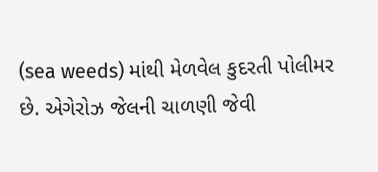(sea weeds) માંથી મેળવેલ કુદરતી પોલીમર છે. એગેરોઝ જેલની ચાળણી જેવી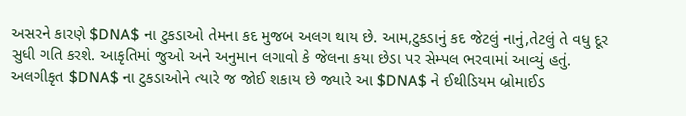અસરને કારણે $DNA$ ના ટુકડાઓ તેમના કદ મુજબ અલગ થાય છે. આમ,ટુકડાનું કદ જેટલું નાનું,તેટલું તે વધુ દૂર સુધી ગતિ કરશે. આકૃતિમાં જુઓ અને અનુમાન લગાવો કે જેલના કયા છેડા પર સેમ્પલ ભરવામાં આવ્યું હતું.
અલગીકૃત $DNA$ ના ટુકડાઓને ત્યારે જ જોઈ શકાય છે જ્યારે આ $DNA$ ને ઈથીડિયમ બ્રોમાઈડ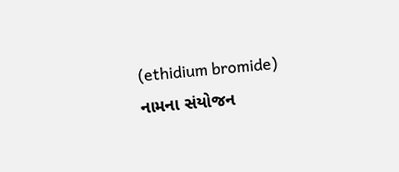(ethidium bromide) નામના સંયોજન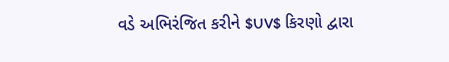વડે અભિરંજિત કરીને $UV$ કિરણો દ્વારા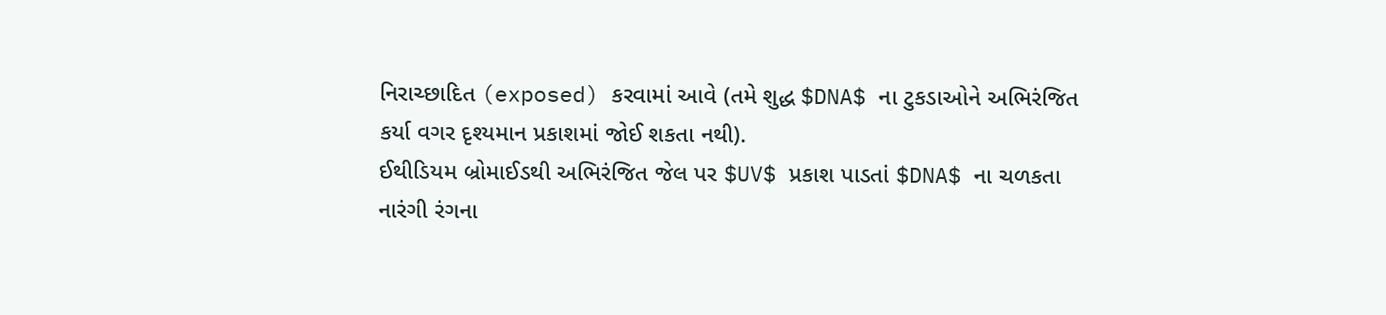નિરાચ્છાદિત (exposed) કરવામાં આવે (તમે શુદ્ધ $DNA$ ના ટુકડાઓને અભિરંજિત કર્યા વગર દૃશ્યમાન પ્રકાશમાં જોઈ શકતા નથી).
ઈથીડિયમ બ્રોમાઈડથી અભિરંજિત જેલ પર $UV$ પ્રકાશ પાડતાં $DNA$ ના ચળકતા નારંગી રંગના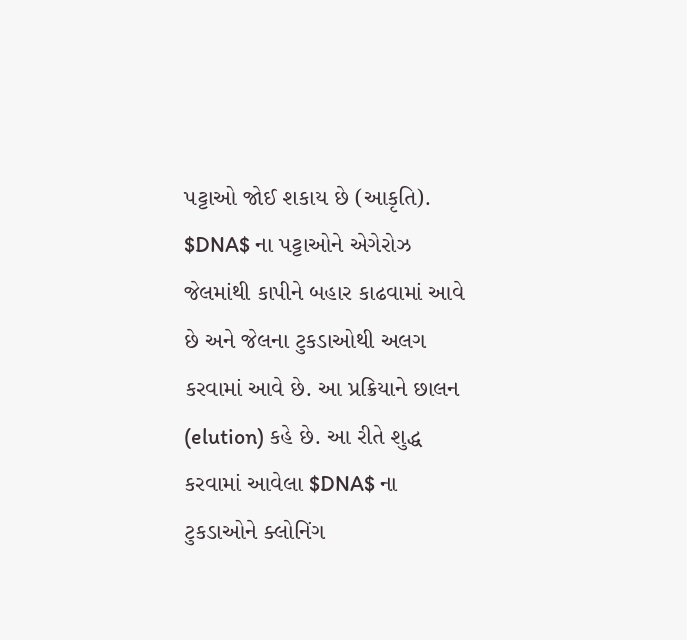પટ્ટાઓ જોઈ શકાય છે (આકૃતિ). $DNA$ ના પટ્ટાઓને એગેરોઝ જેલમાંથી કાપીને બહાર કાઢવામાં આવે છે અને જેલના ટુકડાઓથી અલગ કરવામાં આવે છે. આ પ્રક્રિયાને છાલન (elution) કહે છે. આ રીતે શુદ્ધ કરવામાં આવેલા $DNA$ ના ટુકડાઓને ક્લોનિંગ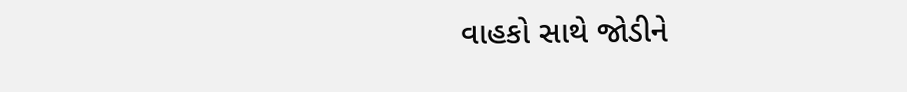વાહકો સાથે જોડીને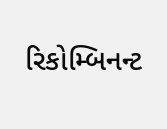રિકોમ્બિનન્ટ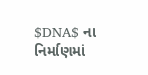$DNA$ ના નિર્માણમાં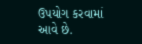ઉપયોગ કરવામાં આવે છે.